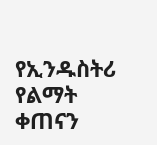የኢንዱስትሪ የልማት ቀጠናን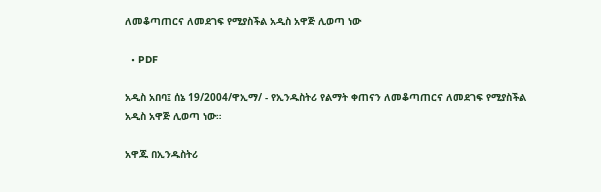ለመቆጣጠርና ለመደገፍ የሚያስችል አዲስ አዋጅ ሊወጣ ነው

  • PDF

አዲስ አበባ፤ ሰኔ 19/2004/ዋኢማ/ - የኢንዱስትሪ የልማት ቀጠናን ለመቆጣጠርና ለመደገፍ የሚያስችል አዲስ አዋጅ ሊወጣ ነው።

አዋጁ በኢንዱስትሪ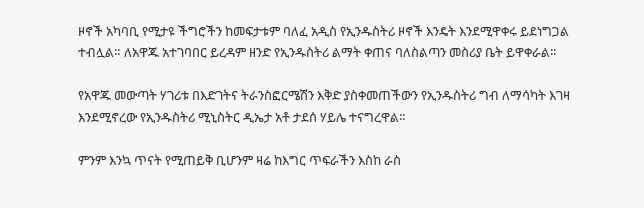ዞኖች አካባቢ የሚታዩ ችግሮችን ከመፍታቱም ባለፈ አዲስ የኢንዱስትሪ ዞኖች እንዴት እንደሚዋቀሩ ይደነግጋል ተብሏል። ለአዋጁ አተገባበር ይረዳም ዘንድ የኢንዱስትሪ ልማት ቀጠና ባለስልጣን መስሪያ ቤት ይዋቀራል።

የአዋጁ መውጣት ሃገሪቱ በእድገትና ትራንስፎርሜሽን እቅድ ያስቀመጠችውን የኢንዱስትሪ ግብ ለማሳካት እገዛ እንደሚኖረው የኢንዱስትሪ ሚኒስትር ዲኤታ አቶ ታደሰ ሃይሌ ተናግረዋል።

ምንም እንኳ ጥናት የሚጠይቅ ቢሆንም ዛሬ ከእግር ጥፍራችን እስከ ራስ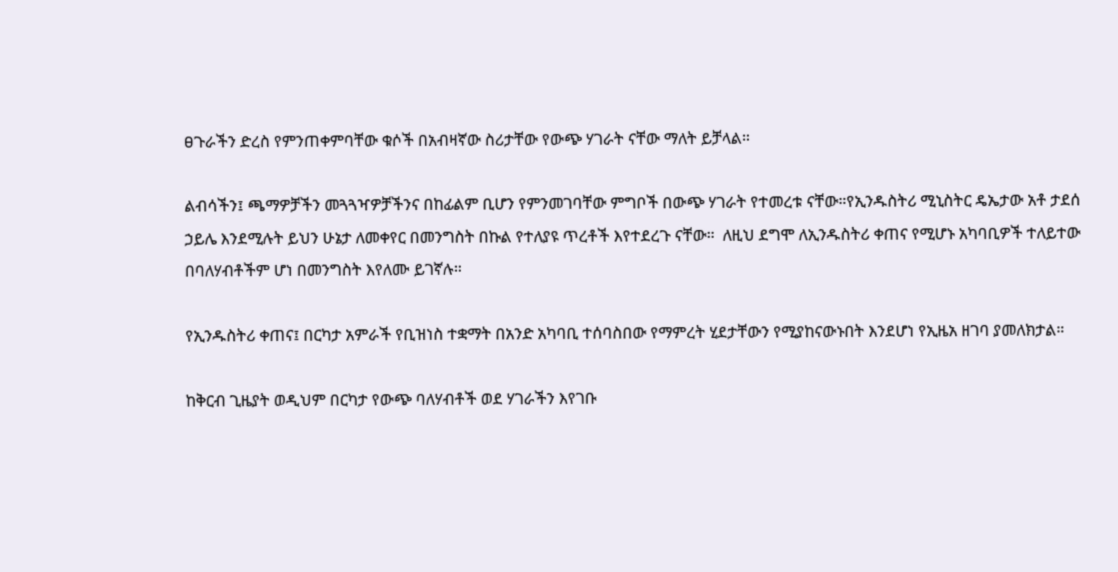ፀጉራችን ድረስ የምንጠቀምባቸው ቁሶች በአብዛኛው ስሪታቸው የውጭ ሃገራት ናቸው ማለት ይቻላል።

ልብሳችን፤ ጫማዎቻችን መጓጓዣዎቻችንና በከፊልም ቢሆን የምንመገባቸው ምግቦች በውጭ ሃገራት የተመረቱ ናቸው።የኢንዱስትሪ ሚኒስትር ዴኤታው አቶ ታደሰ ኃይሌ እንደሚሉት ይህን ሁኔታ ለመቀየር በመንግስት በኩል የተለያዩ ጥረቶች እየተደረጉ ናቸው።  ለዚህ ደግሞ ለኢንዱስትሪ ቀጠና የሚሆኑ አካባቢዎች ተለይተው በባለሃብቶችም ሆነ በመንግስት እየለሙ ይገኛሉ።

የኢንዱስትሪ ቀጠና፤ በርካታ አምራች የቢዝነስ ተቋማት በአንድ አካባቢ ተሰባስበው የማምረት ሂደታቸውን የሚያከናውኑበት እንደሆነ የኢዜአ ዘገባ ያመለክታል።

ከቅርብ ጊዜያት ወዲህም በርካታ የውጭ ባለሃብቶች ወደ ሃገራችን እየገቡ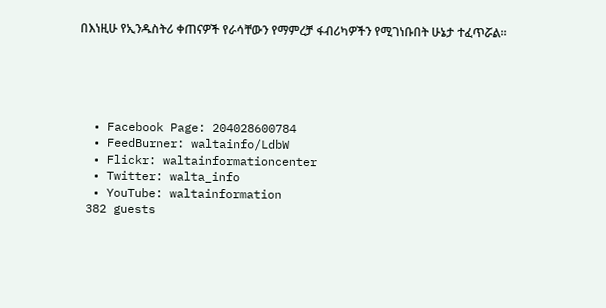በእነዚሁ የኢንዱስትሪ ቀጠናዎች የራሳቸውን የማምረቻ ፋብሪካዎችን የሚገነቡበት ሁኔታ ተፈጥሯል።





  • Facebook Page: 204028600784
  • FeedBurner: waltainfo/LdbW
  • Flickr: waltainformationcenter
  • Twitter: walta_info
  • YouTube: waltainformation
 382 guests